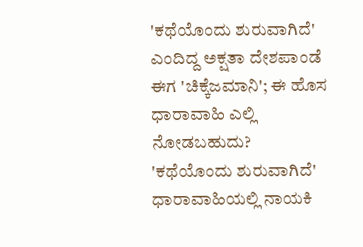'ಕಥೆಯೊಂದು ಶುರುವಾಗಿದೆ' ಎಂದಿದ್ದ ಅಕ್ಷತಾ ದೇಶಪಾಂಡೆ ಈಗ 'ಚಿಕ್ಕೆಜಮಾನಿ'; ಈ ಹೊಸ ಧಾರಾವಾಹಿ ಎಲ್ಲಿ ನೋಡಬಹುದು?
'ಕಥೆಯೊಂದು ಶುರುವಾಗಿದೆ' ಧಾರಾವಾಹಿಯಲ್ಲಿ ನಾಯಕಿ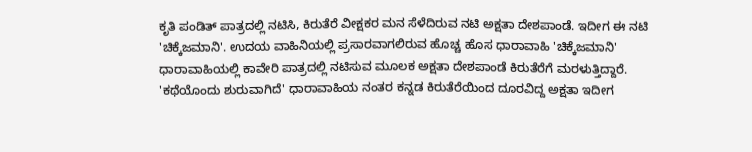ಕೃತಿ ಪಂಡಿತ್ ಪಾತ್ರದಲ್ಲಿ ನಟಿಸಿ, ಕಿರುತೆರೆ ವೀಕ್ಷಕರ ಮನ ಸೆಳೆದಿರುವ ನಟಿ ಅಕ್ಷತಾ ದೇಶಪಾಂಡೆ. ಇದೀಗ ಈ ನಟಿ 'ಚಿಕ್ಕೆಜಮಾನಿ'. ಉದಯ ವಾಹಿನಿಯಲ್ಲಿ ಪ್ರಸಾರವಾಗಲಿರುವ ಹೊಚ್ಚ ಹೊಸ ಧಾರಾವಾಹಿ 'ಚಿಕ್ಕೆಜಮಾನಿ' ಧಾರಾವಾಹಿಯಲ್ಲಿ ಕಾವೇರಿ ಪಾತ್ರದಲ್ಲಿ ನಟಿಸುವ ಮೂಲಕ ಅಕ್ಷತಾ ದೇಶಪಾಂಡೆ ಕಿರುತೆರೆಗೆ ಮರಳುತ್ತಿದ್ದಾರೆ. 'ಕಥೆಯೊಂದು ಶುರುವಾಗಿದೆ' ಧಾರಾವಾಹಿಯ ನಂತರ ಕನ್ನಡ ಕಿರುತೆರೆಯಿಂದ ದೂರವಿದ್ದ ಅಕ್ಷತಾ ಇದೀಗ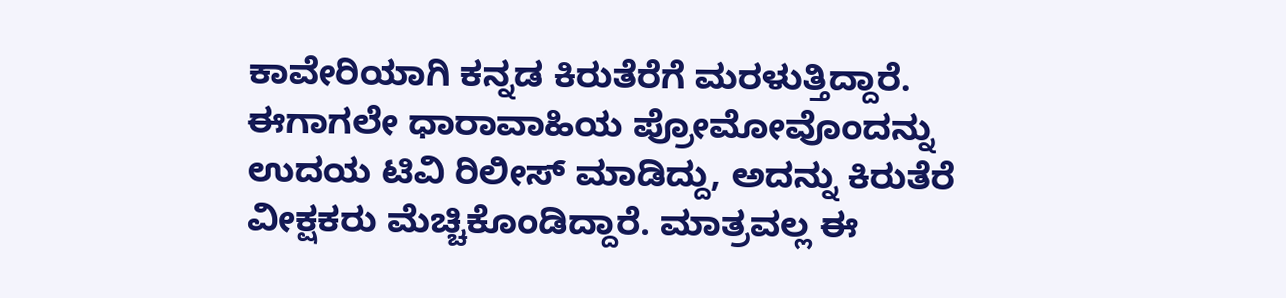ಕಾವೇರಿಯಾಗಿ ಕನ್ನಡ ಕಿರುತೆರೆಗೆ ಮರಳುತ್ತಿದ್ದಾರೆ.
ಈಗಾಗಲೇ ಧಾರಾವಾಹಿಯ ಪ್ರೋಮೋವೊಂದನ್ನು ಉದಯ ಟಿವಿ ರಿಲೀಸ್ ಮಾಡಿದ್ದು, ಅದನ್ನು ಕಿರುತೆರೆ ವೀಕ್ಷಕರು ಮೆಚ್ಚಿಕೊಂಡಿದ್ದಾರೆ. ಮಾತ್ರವಲ್ಲ ಈ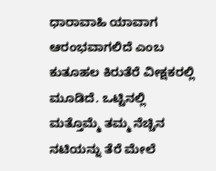ಧಾರಾವಾಹಿ ಯಾವಾಗ ಆರಂಭವಾಗಲಿದೆ ಎಂಬ ಕುತೂಹಲ ಕಿರುತೆರೆ ವೀಕ್ಷಕರಲ್ಲಿ ಮೂಡಿದೆ. ಒಟ್ಟಿನಲ್ಲಿ ಮತ್ತೊಮ್ಮೆ ತಮ್ಮ ನೆಚ್ಚಿನ ನಟಿಯನ್ನು ತೆರೆ ಮೇಲೆ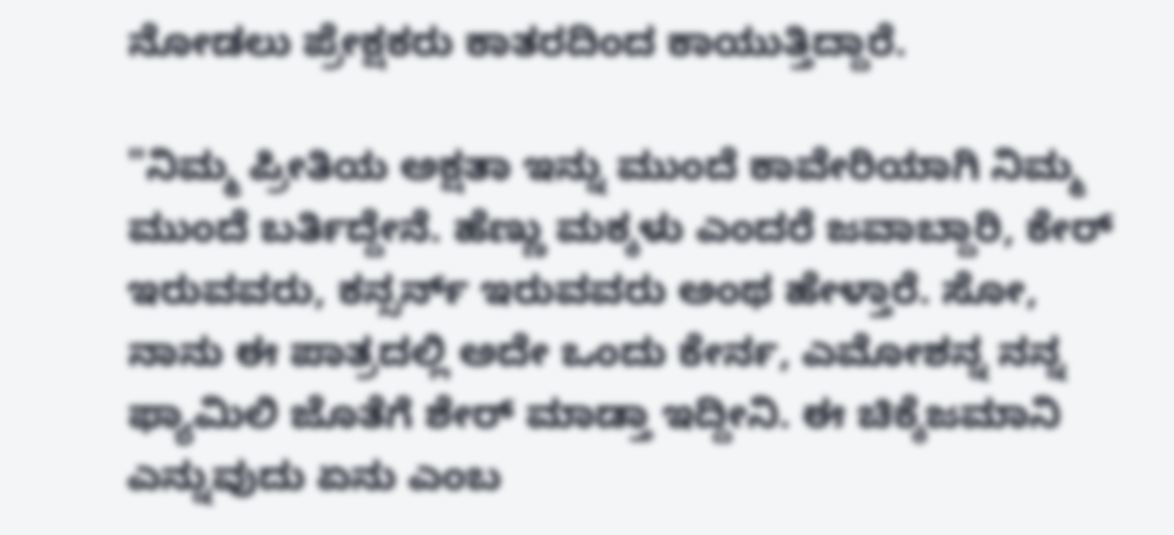ನೋಡಲು ಪ್ರೇಕ್ಷಕರು ಕಾತರದಿಂದ ಕಾಯುತ್ತಿದ್ದಾರೆ.

"ನಿಮ್ಮ ಪ್ರೀತಿಯ ಅಕ್ಷತಾ ಇನ್ನು ಮುಂದೆ ಕಾವೇರಿಯಾಗಿ ನಿಮ್ಮ ಮುಂದೆ ಬರ್ತಿದ್ದೇನೆ. ಹೆಣ್ಣು ಮಕ್ಕಳು ಎಂದರೆ ಜವಾಬ್ದಾರಿ, ಕೇರ್ ಇರುವವರು, ಕನ್ಸರ್ನ್ ಇರುವವರು ಅಂಥ ಹೇಳ್ತಾರೆ. ಸೋ, ನಾನು ಈ ಪಾತ್ರದಲ್ಲಿ ಅದೇ ಒಂದು ಕೇರ್ನ, ಎಮೋಶನ್ನ ನನ್ನ ಫ್ಯಾಮಿಲಿ ಜೊತೆಗೆ ಶೇರ್ ಮಾಡ್ತಾ ಇದ್ದೀನಿ. ಈ ಚಿಕ್ಕೆಜಮಾನಿ ಎನ್ನುವುದು ಏನು ಎಂಬ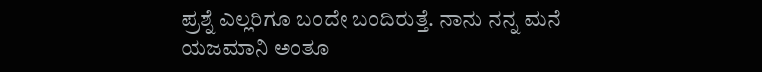ಪ್ರಶ್ನೆ ಎಲ್ಲರಿಗೂ ಬಂದೇ ಬಂದಿರುತ್ತೆ. ನಾನು ನನ್ನ ಮನೆ ಯಜಮಾನಿ ಅಂತೂ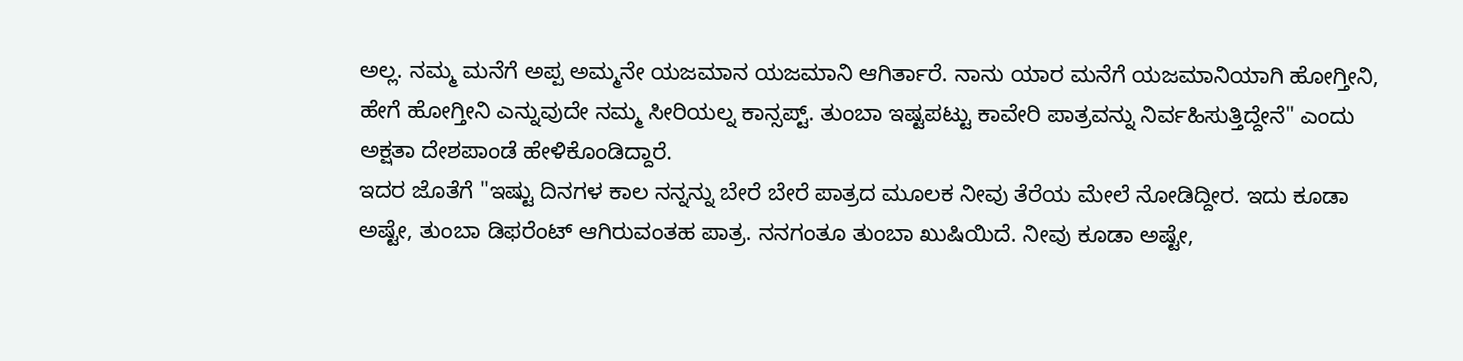ಅಲ್ಲ. ನಮ್ಮ ಮನೆಗೆ ಅಪ್ಪ ಅಮ್ಮನೇ ಯಜಮಾನ ಯಜಮಾನಿ ಆಗಿರ್ತಾರೆ. ನಾನು ಯಾರ ಮನೆಗೆ ಯಜಮಾನಿಯಾಗಿ ಹೋಗ್ತೀನಿ, ಹೇಗೆ ಹೋಗ್ತೀನಿ ಎನ್ನುವುದೇ ನಮ್ಮ ಸೀರಿಯಲ್ನ ಕಾನ್ಸಪ್ಟ್. ತುಂಬಾ ಇಷ್ಟಪಟ್ಟು ಕಾವೇರಿ ಪಾತ್ರವನ್ನು ನಿರ್ವಹಿಸುತ್ತಿದ್ದೇನೆ" ಎಂದು ಅಕ್ಷತಾ ದೇಶಪಾಂಡೆ ಹೇಳಿಕೊಂಡಿದ್ದಾರೆ.
ಇದರ ಜೊತೆಗೆ "ಇಷ್ಟು ದಿನಗಳ ಕಾಲ ನನ್ನನ್ನು ಬೇರೆ ಬೇರೆ ಪಾತ್ರದ ಮೂಲಕ ನೀವು ತೆರೆಯ ಮೇಲೆ ನೋಡಿದ್ದೀರ. ಇದು ಕೂಡಾ ಅಷ್ಟೇ, ತುಂಬಾ ಡಿಫರೆಂಟ್ ಆಗಿರುವಂತಹ ಪಾತ್ರ. ನನಗಂತೂ ತುಂಬಾ ಖುಷಿಯಿದೆ. ನೀವು ಕೂಡಾ ಅಷ್ಟೇ,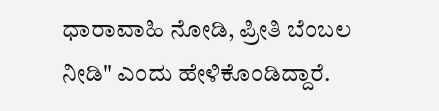ಧಾರಾವಾಹಿ ನೋಡಿ, ಪ್ರೀತಿ ಬೆಂಬಲ ನೀಡಿ" ಎಂದು ಹೇಳಿಕೊಂಡಿದ್ದಾರೆ.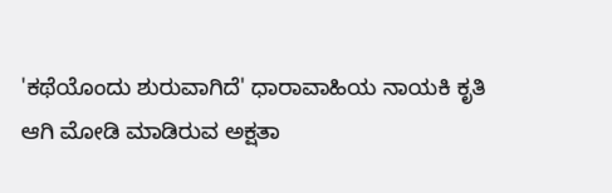'ಕಥೆಯೊಂದು ಶುರುವಾಗಿದೆ' ಧಾರಾವಾಹಿಯ ನಾಯಕಿ ಕೃತಿ ಆಗಿ ಮೋಡಿ ಮಾಡಿರುವ ಅಕ್ಷತಾ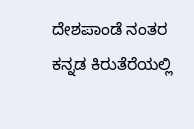ದೇಶಪಾಂಡೆ ನಂತರ ಕನ್ನಡ ಕಿರುತೆರೆಯಲ್ಲಿ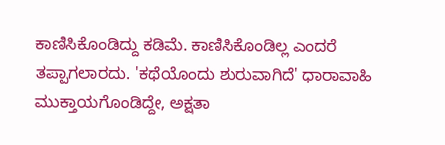ಕಾಣಿಸಿಕೊಂಡಿದ್ದು ಕಡಿಮೆ. ಕಾಣಿಸಿಕೊಂಡಿಲ್ಲ ಎಂದರೆ ತಪ್ಪಾಗಲಾರದು. 'ಕಥೆಯೊಂದು ಶುರುವಾಗಿದೆ' ಧಾರಾವಾಹಿ ಮುಕ್ತಾಯಗೊಂಡಿದ್ದೇ, ಅಕ್ಷತಾ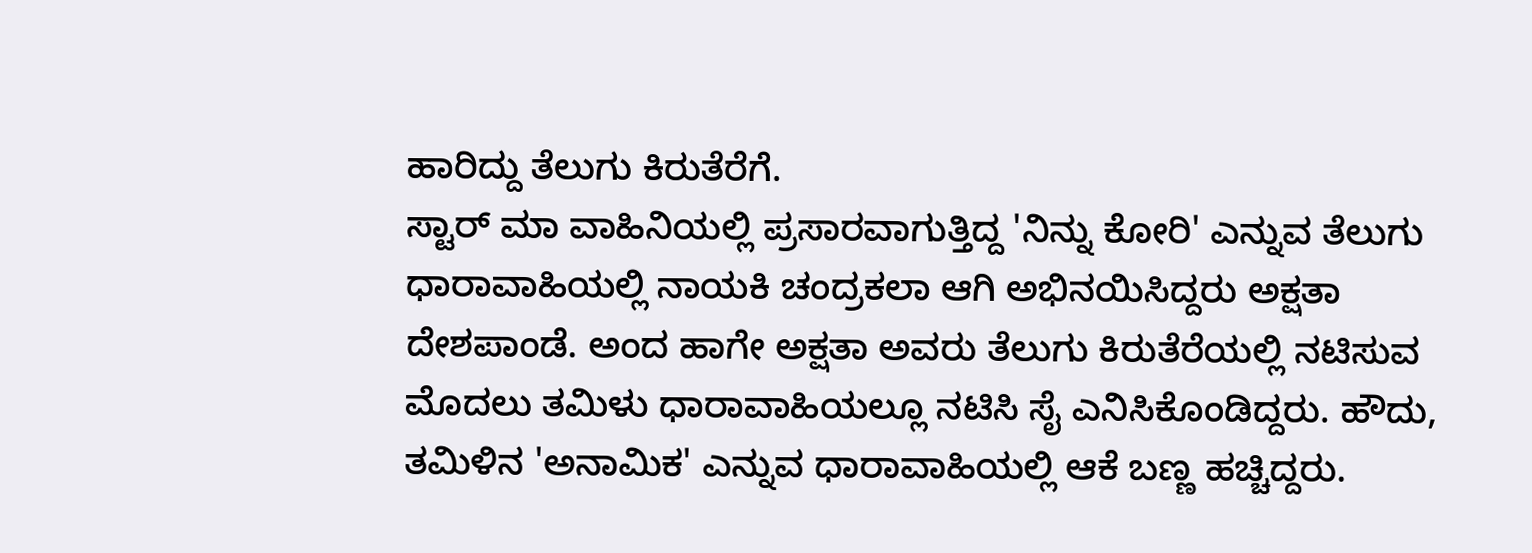ಹಾರಿದ್ದು ತೆಲುಗು ಕಿರುತೆರೆಗೆ.
ಸ್ಟಾರ್ ಮಾ ವಾಹಿನಿಯಲ್ಲಿ ಪ್ರಸಾರವಾಗುತ್ತಿದ್ದ 'ನಿನ್ನು ಕೋರಿ' ಎನ್ನುವ ತೆಲುಗು ಧಾರಾವಾಹಿಯಲ್ಲಿ ನಾಯಕಿ ಚಂದ್ರಕಲಾ ಆಗಿ ಅಭಿನಯಿಸಿದ್ದರು ಅಕ್ಷತಾ ದೇಶಪಾಂಡೆ. ಅಂದ ಹಾಗೇ ಅಕ್ಷತಾ ಅವರು ತೆಲುಗು ಕಿರುತೆರೆಯಲ್ಲಿ ನಟಿಸುವ ಮೊದಲು ತಮಿಳು ಧಾರಾವಾಹಿಯಲ್ಲೂ ನಟಿಸಿ ಸೈ ಎನಿಸಿಕೊಂಡಿದ್ದರು. ಹೌದು, ತಮಿಳಿನ 'ಅನಾಮಿಕ' ಎನ್ನುವ ಧಾರಾವಾಹಿಯಲ್ಲಿ ಆಕೆ ಬಣ್ಣ ಹಚ್ಚಿದ್ದರು.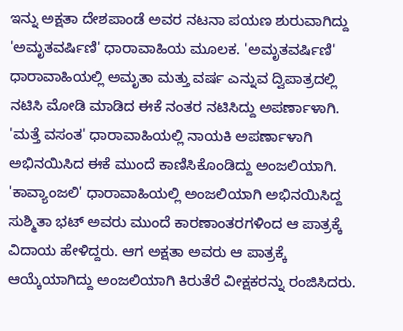ಇನ್ನು ಅಕ್ಷತಾ ದೇಶಪಾಂಡೆ ಅವರ ನಟನಾ ಪಯಣ ಶುರುವಾಗಿದ್ದು 'ಅಮೃತವರ್ಷಿಣಿ' ಧಾರಾವಾಹಿಯ ಮೂಲಕ. 'ಅಮೃತವರ್ಷಿಣಿ' ಧಾರಾವಾಹಿಯಲ್ಲಿ ಅಮೃತಾ ಮತ್ತು ವರ್ಷ ಎನ್ನುವ ದ್ವಿಪಾತ್ರದಲ್ಲಿ ನಟಿಸಿ ಮೋಡಿ ಮಾಡಿದ ಈಕೆ ನಂತರ ನಟಿಸಿದ್ದು ಅಪರ್ಣಾಳಾಗಿ. 'ಮತ್ತೆ ವಸಂತ' ಧಾರಾವಾಹಿಯಲ್ಲಿ ನಾಯಕಿ ಅಪರ್ಣಾಳಾಗಿ ಅಭಿನಯಿಸಿದ ಈಕೆ ಮುಂದೆ ಕಾಣಿಸಿಕೊಂಡಿದ್ದು ಅಂಜಲಿಯಾಗಿ.
'ಕಾವ್ಯಾಂಜಲಿ' ಧಾರಾವಾಹಿಯಲ್ಲಿ ಅಂಜಲಿಯಾಗಿ ಅಭಿನಯಿಸಿದ್ದ ಸುಶ್ಮಿತಾ ಭಟ್ ಅವರು ಮುಂದೆ ಕಾರಣಾಂತರಗಳಿಂದ ಆ ಪಾತ್ರಕ್ಕೆ ವಿದಾಯ ಹೇಳಿದ್ದರು. ಆಗ ಅಕ್ಷತಾ ಅವರು ಆ ಪಾತ್ರಕ್ಕೆ ಆಯ್ಕೆಯಾಗಿದ್ದು ಅಂಜಲಿಯಾಗಿ ಕಿರುತೆರೆ ವೀಕ್ಷಕರನ್ನು ರಂಜಿಸಿದರು.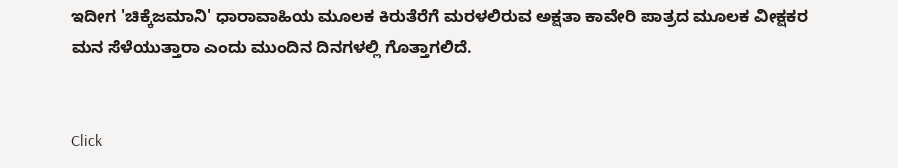ಇದೀಗ 'ಚಿಕ್ಕೆಜಮಾನಿ' ಧಾರಾವಾಹಿಯ ಮೂಲಕ ಕಿರುತೆರೆಗೆ ಮರಳಲಿರುವ ಅಕ್ಷತಾ ಕಾವೇರಿ ಪಾತ್ರದ ಮೂಲಕ ವೀಕ್ಷಕರ ಮನ ಸೆಳೆಯುತ್ತಾರಾ ಎಂದು ಮುಂದಿನ ದಿನಗಳಲ್ಲಿ ಗೊತ್ತಾಗಲಿದೆ.


Click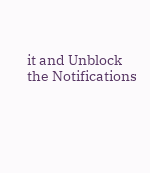it and Unblock the Notifications